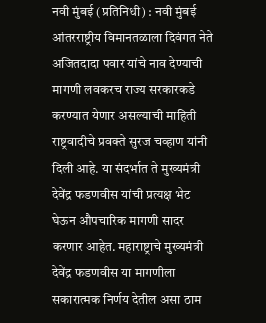नवी मुंबई (प्रतिनिधी) : नवी मुंबई आंतरराष्ट्रीय विमानतळाला दिवंगत नेते अजितदादा पवार यांचे नाव देण्याची मागणी लवकरच राज्य सरकारकडे करण्यात येणार असल्याची माहिती राष्ट्रवादीचे प्रवक्ते सुरज चव्हाण यांनी दिली आहे. या संदर्भात ते मुख्यमंत्री देवेंद्र फडणवीस यांची प्रत्यक्ष भेट घेऊन औपचारिक मागणी सादर करणार आहेत. महाराष्ट्राचे मुख्यमंत्री देवेंद्र फडणवीस या मागणीला सकारात्मक निर्णय देतील असा ठाम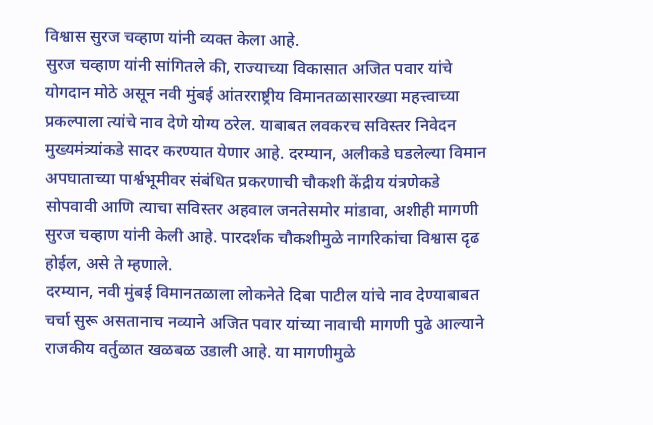विश्वास सुरज चव्हाण यांनी व्यक्त केला आहे.
सुरज चव्हाण यांनी सांगितले की, राज्याच्या विकासात अजित पवार यांचे योगदान मोठे असून नवी मुंबई आंतरराष्ट्रीय विमानतळासारख्या महत्त्वाच्या प्रकल्पाला त्यांचे नाव देणे योग्य ठरेल. याबाबत लवकरच सविस्तर निवेदन मुख्यमंत्र्यांकडे सादर करण्यात येणार आहे. दरम्यान, अलीकडे घडलेल्या विमान अपघाताच्या पार्श्वभूमीवर संबंधित प्रकरणाची चौकशी केंद्रीय यंत्रणेकडे सोपवावी आणि त्याचा सविस्तर अहवाल जनतेसमोर मांडावा, अशीही मागणी सुरज चव्हाण यांनी केली आहे. पारदर्शक चौकशीमुळे नागरिकांचा विश्वास दृढ होईल, असे ते म्हणाले.
दरम्यान, नवी मुंबई विमानतळाला लोकनेते दिबा पाटील यांचे नाव देण्याबाबत चर्चा सुरू असतानाच नव्याने अजित पवार यांच्या नावाची मागणी पुढे आल्याने राजकीय वर्तुळात खळबळ उडाली आहे. या मागणीमुळे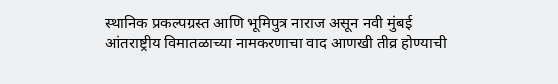स्थानिक प्रकल्पग्रस्त आणि भूमिपुत्र नाराज असून नवी मुंबई आंतराष्ट्रीय विमातळाच्या नामकरणाचा वाद आणखी तीव्र होण्याची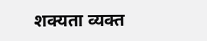शक्यता व्यक्त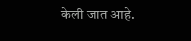केली जात आहे.